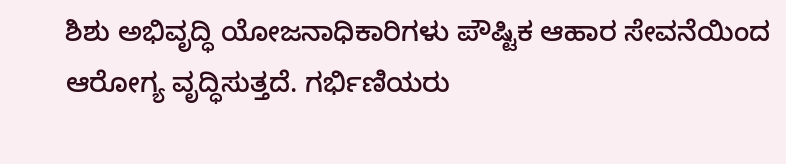ಶಿಶು ಅಭಿವೃದ್ಧಿ ಯೋಜನಾಧಿಕಾರಿಗಳು ಪೌಷ್ಟಿಕ ಆಹಾರ ಸೇವನೆಯಿಂದ ಆರೋಗ್ಯ ವೃದ್ಧಿಸುತ್ತದೆ. ಗರ್ಭಿಣಿಯರು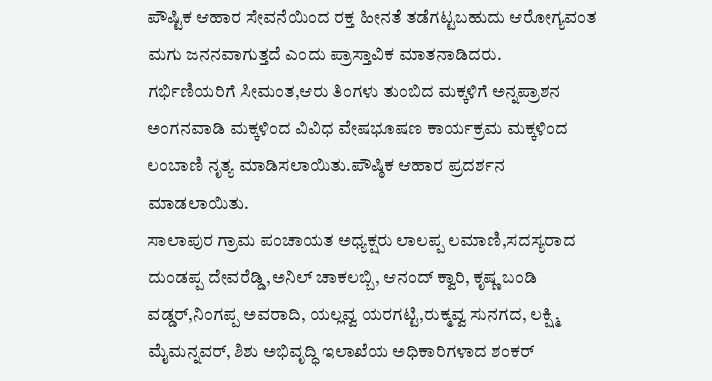ಪೌಷ್ಟಿಕ ಆಹಾರ ಸೇವನೆಯಿಂದ ರಕ್ತ ಹೀನತೆ ತಡೆಗಟ್ಟಬಹುದು ಆರೋಗ್ಯವಂತ ಮಗು ಜನನವಾಗುತ್ತದೆ ಎಂದು ಪ್ರಾಸ್ತಾವಿಕ ಮಾತನಾಡಿದರು.
ಗರ್ಭಿಣಿಯರಿಗೆ ಸೀಮಂತ,ಆರು ತಿಂಗಳು ತುಂಬಿದ ಮಕ್ಕಳಿಗೆ ಅನ್ನಪ್ರಾಶನ ಅಂಗನವಾಡಿ ಮಕ್ಕಳಿಂದ ವಿವಿಧ ವೇಷಭೂಷಣ ಕಾರ್ಯಕ್ರಮ ಮಕ್ಕಳಿಂದ ಲಂಬಾಣಿ ನೃತ್ಯ ಮಾಡಿಸಲಾಯಿತು.ಪೌಷ್ಠಿಕ ಆಹಾರ ಪ್ರದರ್ಶನ ಮಾಡಲಾಯಿತು.
ಸಾಲಾಪುರ ಗ್ರಾಮ ಪಂಚಾಯತ ಅಧ್ಯಕ್ಷರು ಲಾಲಪ್ಪ ಲಮಾಣಿ,ಸದಸ್ಯರಾದ ದುಂಡಪ್ಪ ದೇವರೆಡ್ಡಿ,ಅನಿಲ್ ಚಾಕಲಬ್ಬಿ, ಆನಂದ್ ಕ್ವಾರಿ, ಕೃಷ್ಣ ಬಂಡಿ ವಡ್ಡರ್,ನಿಂಗಪ್ಪ ಅವರಾದಿ, ಯಲ್ಲವ್ವ ಯರಗಟ್ಟಿ,ರುಕ್ಮವ್ವ ಸುನಗದ, ಲಕ್ಷ್ಮಿ ಮೈಮನ್ನವರ್, ಶಿಶು ಅಭಿವೃದ್ಧಿ ಇಲಾಖೆಯ ಅಧಿಕಾರಿಗಳಾದ ಶಂಕರ್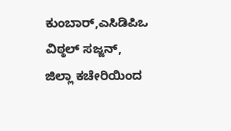ಕುಂಬಾರ್,ಎಸಿಡಿಪಿಒ ವಿಠ್ಠಲ್ ಸಜ್ಜನ್, ಜಿಲ್ಲಾ ಕಚೇರಿಯಿಂದ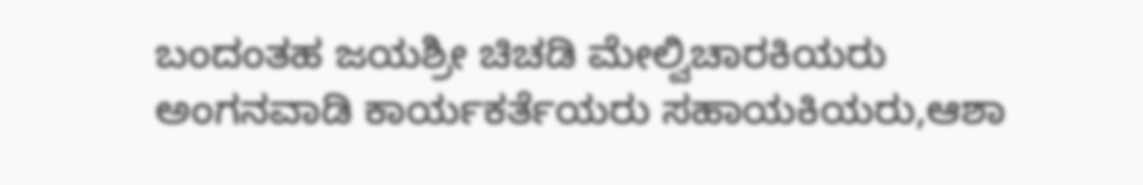ಬಂದಂತಹ ಜಯಶ್ರೀ ಚಿಚಡಿ ಮೇಲ್ವಿಚಾರಕಿಯರು ಅಂಗನವಾಡಿ ಕಾರ್ಯಕರ್ತೆಯರು ಸಹಾಯಕಿಯರು,ಆಶಾ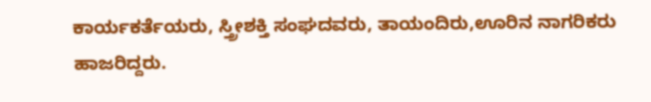ಕಾರ್ಯಕರ್ತೆಯರು, ಸ್ತ್ರೀಶಕ್ತಿ ಸಂಘದವರು, ತಾಯಂದಿರು,ಊರಿನ ನಾಗರಿಕರು ಹಾಜರಿದ್ದರು.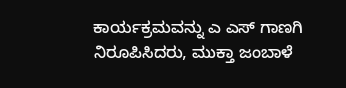ಕಾರ್ಯಕ್ರಮವನ್ನು ಎ ಎಸ್ ಗಾಣಗಿ ನಿರೂಪಿಸಿದರು, ಮುಕ್ತಾ ಜಂಬಾಳೆ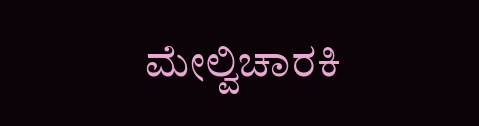ಮೇಲ್ವಿಚಾರಕಿ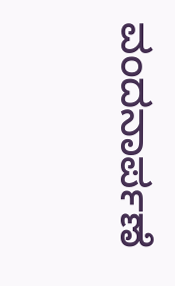ವಂದನಾರ್ಪಣೆ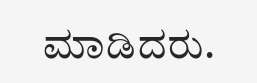ಮಾಡಿದರು.